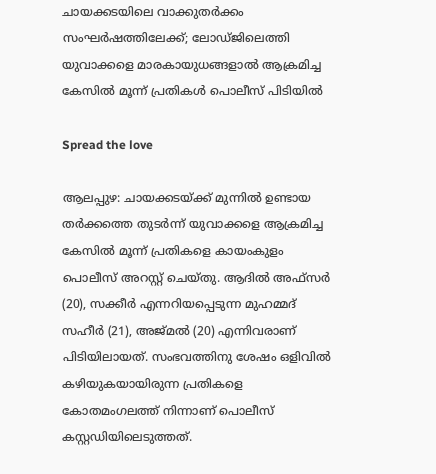ചായക്കടയിലെ വാക്കുതർക്കം സംഘർഷത്തിലേക്ക്; ലോഡ്ജിലെത്തി യുവാക്കളെ മാരകായുധങ്ങളാൽ ആക്രമിച്ച കേസിൽ മൂന്ന് പ്രതികൾ പൊലീസ് പിടിയിൽ

Spread the love

ആലപ്പുഴ: ചായക്കടയ്ക്ക് മുന്നിൽ ഉണ്ടായ തർക്കത്തെ തുടർന്ന് യുവാക്കളെ ആക്രമിച്ച കേസിൽ മൂന്ന് പ്രതികളെ കായംകുളം പൊലീസ് അറസ്റ്റ് ചെയ്തു. ആദിൽ അഫ്സർ (20), സക്കീർ എന്നറിയപ്പെടുന്ന മുഹമ്മദ് സഹീർ (21), അജ്മൽ (20) എന്നിവരാണ് പിടിയിലായത്. സംഭവത്തിനു ശേഷം ഒളിവിൽ കഴിയുകയായിരുന്ന പ്രതികളെ കോതമംഗലത്ത് നിന്നാണ് പൊലീസ് കസ്റ്റഡിയിലെടുത്തത്.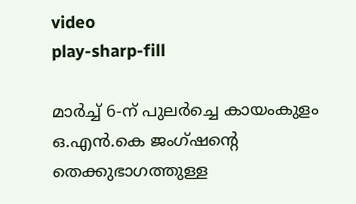video
play-sharp-fill

മാർച്ച് 6-ന് പുലർച്ചെ കായംകുളം ഒ.എൻ.കെ ജംഗ്ഷന്റെ തെക്കുഭാഗത്തുള്ള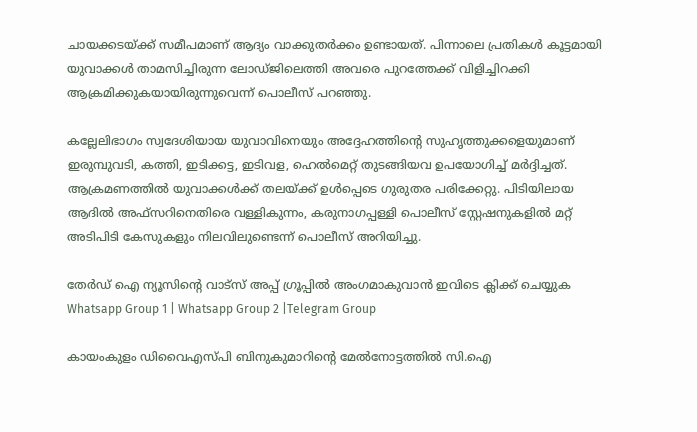ചായക്കടയ്ക്ക് സമീപമാണ് ആദ്യം വാക്കുതർക്കം ഉണ്ടായത്. പിന്നാലെ പ്രതികൾ കൂട്ടമായി യുവാക്കൾ താമസിച്ചിരുന്ന ലോഡ്ജിലെത്തി അവരെ പുറത്തേക്ക് വിളിച്ചിറക്കി ആക്രമിക്കുകയായിരുന്നുവെന്ന് പൊലീസ് പറഞ്ഞു.

കല്ലേലിഭാഗം സ്വദേശിയായ യുവാവിനെയും അദ്ദേഹത്തിന്റെ സുഹൃത്തുക്കളെയുമാണ് ഇരുമ്പുവടി, കത്തി, ഇടിക്കട്ട, ഇടിവള, ഹെൽമെറ്റ് തുടങ്ങിയവ ഉപയോഗിച്ച് മർദ്ദിച്ചത്. ആക്രമണത്തിൽ യുവാക്കൾക്ക് തലയ്ക്ക് ഉൾപ്പെടെ ഗുരുതര പരിക്കേറ്റു. പിടിയിലായ ആദിൽ അഫ്സറിനെതിരെ വള്ളികുന്നം, കരുനാഗപ്പള്ളി പൊലീസ് സ്റ്റേഷനുകളിൽ മറ്റ് അടിപിടി കേസുകളും നിലവിലുണ്ടെന്ന് പൊലീസ് അറിയിച്ചു.

തേർഡ് ഐ ന്യൂസിന്റെ വാട്സ് അപ്പ് ഗ്രൂപ്പിൽ അംഗമാകുവാൻ ഇവിടെ ക്ലിക്ക് ചെയ്യുക
Whatsapp Group 1 | Whatsapp Group 2 |Telegram Group

കായംകുളം ഡിവൈഎസ്പി ബിനുകുമാറിന്റെ മേൽനോട്ടത്തിൽ സി.ഐ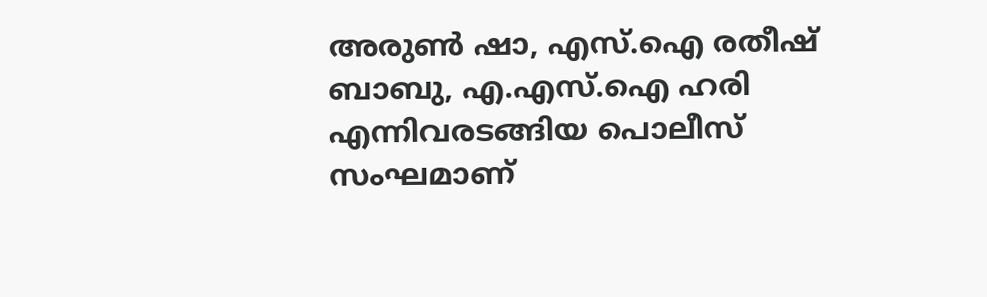അരുണ്‍ ഷാ, എസ്.ഐ രതീഷ് ബാബു, എ.എസ്.ഐ ഹരി എന്നിവരടങ്ങിയ പൊലീസ് സംഘമാണ്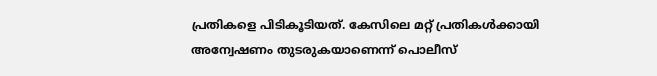പ്രതികളെ പിടികൂടിയത്. കേസിലെ മറ്റ് പ്രതികൾക്കായി അന്വേഷണം തുടരുകയാണെന്ന് പൊലീസ്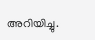അറിയിച്ചു.